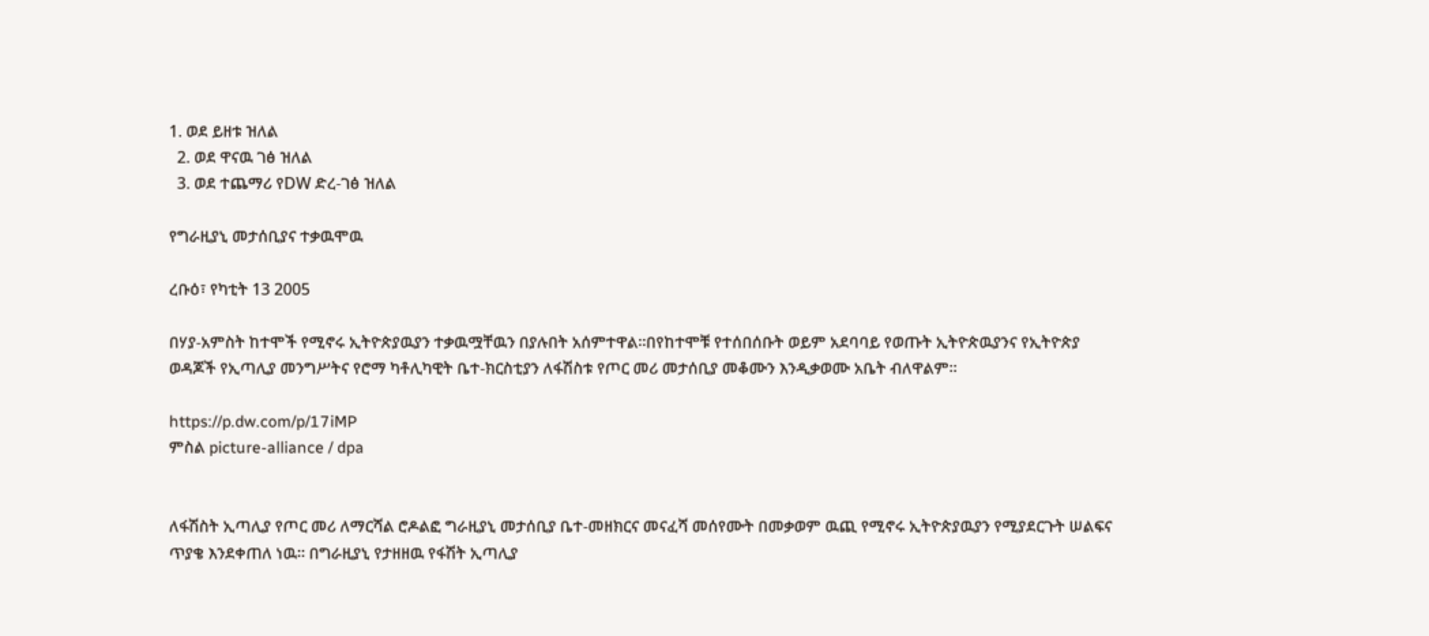1. ወደ ይዘቱ ዝለል
  2. ወደ ዋናዉ ገፅ ዝለል
  3. ወደ ተጨማሪ የDW ድረ-ገፅ ዝለል

የግራዚያኒ መታሰቢያና ተቃዉሞዉ

ረቡዕ፣ የካቲት 13 2005

በሃያ-አምስት ከተሞች የሚኖሩ ኢትዮጵያዉያን ተቃዉሟቸዉን በያሉበት አሰምተዋል።በየከተሞቹ የተሰበሰቡት ወይም አደባባይ የወጡት ኢትዮጵዉያንና የኢትዮጵያ ወዳጆች የኢጣሊያ መንግሥትና የሮማ ካቶሊካዊት ቤተ-ክርስቲያን ለፋሽስቱ የጦር መሪ መታሰቢያ መቆሙን እንዲቃወሙ አቤት ብለዋልም።

https://p.dw.com/p/17iMP
ምስል picture-alliance / dpa


ለፋሽስት ኢጣሊያ የጦር መሪ ለማርሻል ሮዶልፎ ግራዚያኒ መታሰቢያ ቤተ-መዘክርና መናፈሻ መሰየሙት በመቃወም ዉጪ የሚኖሩ ኢትዮጵያዉያን የሚያደርጉት ሠልፍና ጥያቄ እንደቀጠለ ነዉ። በግራዚያኒ የታዘዘዉ የፋሽት ኢጣሊያ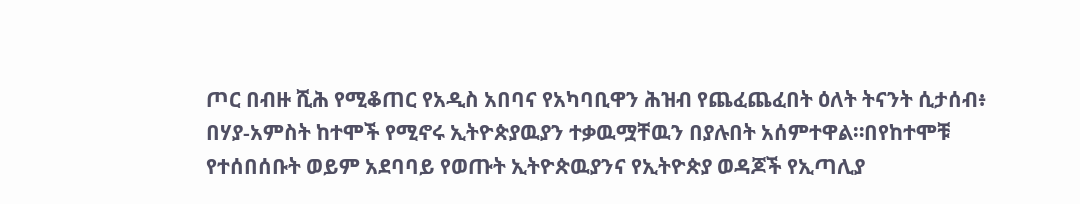ጦር በብዙ ሺሕ የሚቆጠር የአዲስ አበባና የአካባቢዋን ሕዝብ የጨፈጨፈበት ዕለት ትናንት ሲታሰብ፥ በሃያ-አምስት ከተሞች የሚኖሩ ኢትዮጵያዉያን ተቃዉሟቸዉን በያሉበት አሰምተዋል።በየከተሞቹ የተሰበሰቡት ወይም አደባባይ የወጡት ኢትዮጵዉያንና የኢትዮጵያ ወዳጆች የኢጣሊያ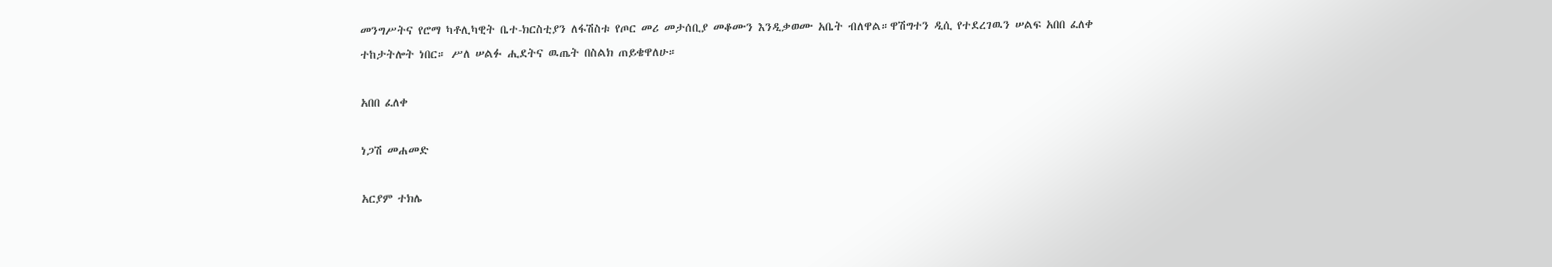መንግሥትና የሮማ ካቶሊካዊት ቤተ-ክርስቲያን ለፋሽስቱ የጦር መሪ መታሰቢያ መቆሙን እንዲቃወሙ አቤት ብለዋል።ዋሽግተን ዲሲ የተደረገዉን ሠልፍ አበበ ፈለቀ ተከታትሎት ነበር። ሥለ ሠልፉ ሒደትና ዉጤት በስልክ ጠይቄዋለሁ።

አበበ ፈለቀ

ነጋሽ መሐመድ

አርያም ተክሌ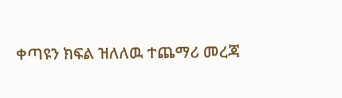ቀጣዩን ክፍል ዝለለዉ ተጨማሪ መረጃ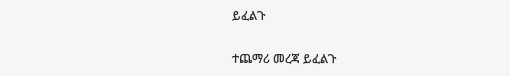ይፈልጉ

ተጨማሪ መረጃ ይፈልጉ